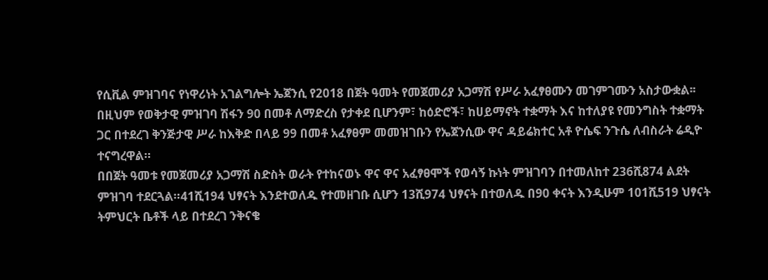የሲቪል ምዝገባና የነዋሪነት አገልግሎት ኤጀንሲ የ2018 በጀት ዓመት የመጀመሪያ አጋማሽ የሥራ አፈፃፀሙን መገምገሙን አስታውቋል፡፡ በዚህም የወቅታዊ ምዝገባ ሽፋን 90 በመቶ ለማድረስ የታቀደ ቢሆንም፣ ከዕድሮች፣ ከሀይማኖት ተቋማት እና ከተለያዩ የመንግስት ተቋማት ጋር በተደረገ ቅንጅታዊ ሥራ ከእቅድ በላይ 99 በመቶ አፈፃፀም መመዝገቡን የኤጀንሲው ዋና ዳይሬክተር አቶ ዮሴፍ ንጉሴ ለብስራት ሬዲዮ ተናግረዋል።
በበጀት ዓመቱ የመጀመሪያ አጋማሽ ስድስት ወራት የተከናወኑ ዋና ዋና አፈፃፀሞች የወሳኝ ኩነት ምዝገባን በተመለከተ 236ሺ874 ልደት ምዝገባ ተደርጓል።41ሺ194 ህፃናት እንደተወለዱ የተመዘገቡ ሲሆን 13ሺ974 ህፃናት በተወለዱ በ90 ቀናት እንዲሁም 101ሺ519 ህፃናት ትምህርት ቤቶች ላይ በተደረገ ንቅናቄ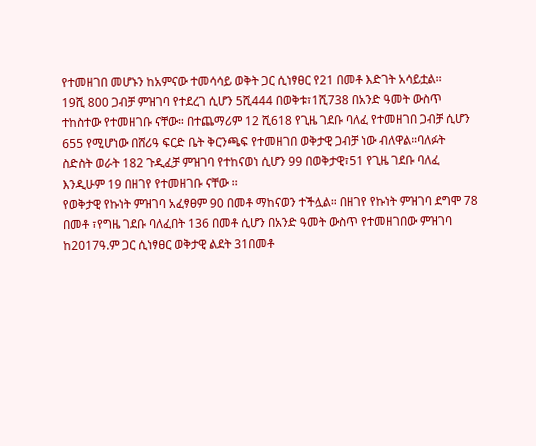የተመዘገበ መሆኑን ከአምናው ተመሳሳይ ወቅት ጋር ሲነፃፀር የ21 በመቶ እድገት አሳይቷል፡፡
19ሺ 800 ጋብቻ ምዝገባ የተደረገ ሲሆን 5ሺ444 በወቅቱ፣1ሺ738 በአንድ ዓመት ውስጥ ተከስተው የተመዘገቡ ናቸው። በተጨማሪም 12 ሺ618 የጊዜ ገደቡ ባለፈ የተመዘገበ ጋብቻ ሲሆን 655 የሚሆነው በሸሪዓ ፍርድ ቤት ቅርንጫፍ የተመዘገበ ወቅታዊ ጋብቻ ነው ብለዋል።ባለፉት ስድስት ወራት 182 ጉዲፈቻ ምዝገባ የተከናወነ ሲሆን 99 በወቅታዊ፣51 የጊዜ ገደቡ ባለፈ እንዲሁም 19 በዘገየ የተመዘገቡ ናቸው ፡፡
የወቅታዊ የኩነት ምዝገባ አፈፃፀም 90 በመቶ ማከናወን ተችሏል። በዘገየ የኩነት ምዝገባ ደግሞ 78 በመቶ ፣የግዜ ገደቡ ባለፈበት 136 በመቶ ሲሆን በአንድ ዓመት ውስጥ የተመዘገበው ምዝገባ ከ2017ዓ.ም ጋር ሲነፃፀር ወቅታዊ ልደት 31በመቶ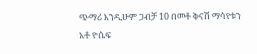ጭማሪ እንዲሁም ጋብቻ 10 በመቶ ቅናሽ ማሳየቱን አቶ ዮሴፍ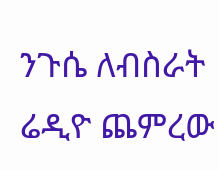ንጉሴ ለብስራት ሬዲዮ ጨምረው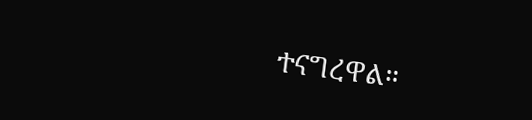ተናግረዋል።